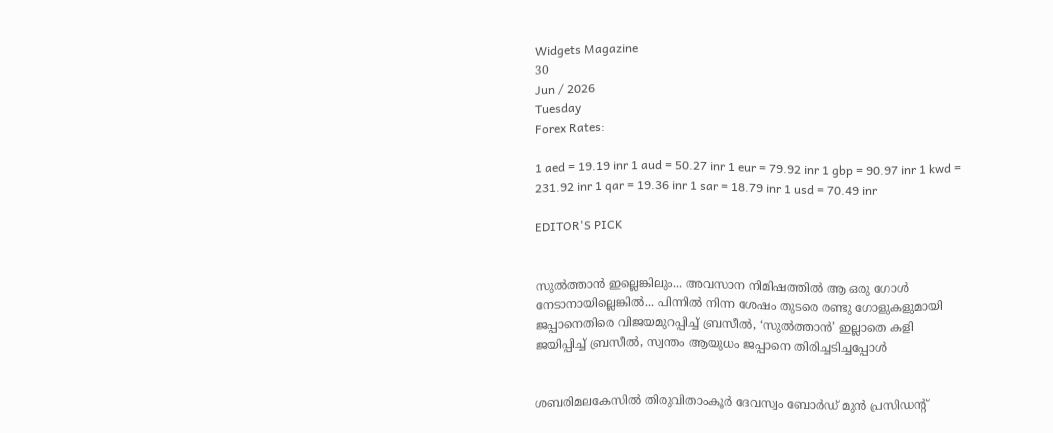Widgets Magazine
30
Jun / 2026
Tuesday
Forex Rates:

1 aed = 19.19 inr 1 aud = 50.27 inr 1 eur = 79.92 inr 1 gbp = 90.97 inr 1 kwd = 231.92 inr 1 qar = 19.36 inr 1 sar = 18.79 inr 1 usd = 70.49 inr

EDITOR'S PICK


സുൽത്താൻ ഇല്ലെങ്കിലും... അവസാന നിമിഷത്തിൽ ആ ഒരു ഗോൾ നേടാനായില്ലെങ്കിൽ... പിന്നിൽ നിന്ന ശേഷം തുടരെ രണ്ടു ഗോളുകളുമായി ജപ്പാനെതിരെ വിജയമുറപ്പിച്ച് ബ്രസീൽ, ‘സുൽത്താൻ’ ഇല്ലാതെ കളി ജയിപ്പിച്ച് ബ്രസീൽ, സ്വന്തം ആയുധം ജപ്പാനെ തിരിച്ചടിച്ചപ്പോൾ


ശബരിമലകേസിൽ തിരുവിതാംകൂർ ദേവസ്വം ബോർഡ് മുൻ പ്രസിഡന്റ്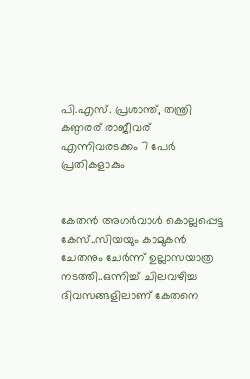പി.എസ്. പ്രശാന്ത്, തന്ത്രി കണ്ഠരര് രാജീവര് എന്നിവരടക്കം 7 പേർ പ്രതികളാകും


കേതന്‍ അഗര്‍വാള്‍ കൊല്ലപ്പെട്ട കേസ്..സിയയും കാമുകന്‍ ചേതനും ചേർന്ന് ഉല്ലാസയാത്ര നടത്തി..ഒന്നിച്ച് ചിലവഴിച്ച ദിവസങ്ങളിലാണ് കേതനെ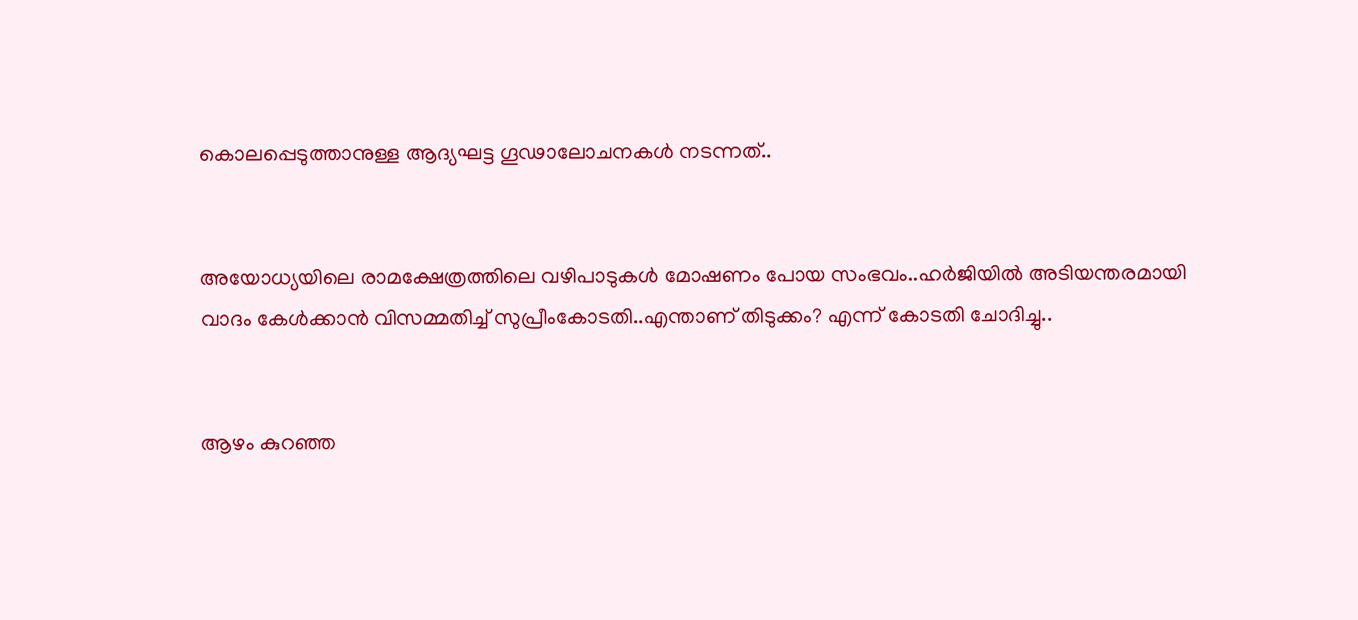കൊലപ്പെടുത്താനുള്ള ആദ്യഘട്ട ഗൂഢാലോചനകള്‍ നടന്നത്..


അയോധ്യയിലെ രാമക്ഷേത്രത്തിലെ വഴിപാടുകൾ മോഷണം പോയ സംഭവം..ഹർജിയിൽ അടിയന്തരമായി വാദം കേൾക്കാൻ വിസമ്മതിച്ച് സുപ്രീംകോടതി..എന്താണ് തിടുക്കം? എന്ന് കോടതി ചോദിച്ചു..


ആഴം കുറഞ്ഞ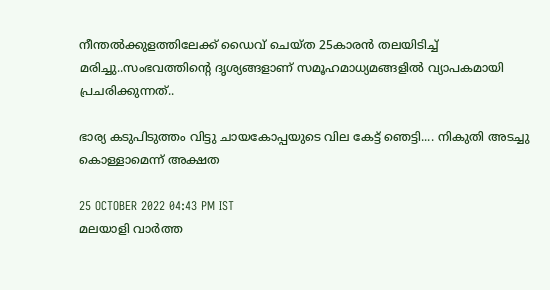നീന്തല്‍ക്കുളത്തിലേക്ക് ഡൈവ് ചെയ്ത 25കാരന്‍ തലയിടിച്ച് മരിച്ചു..സംഭവത്തിന്റെ ദൃശ്യങ്ങളാണ് സമൂഹമാധ്യമങ്ങളില്‍ വ്യാപകമായി പ്രചരിക്കുന്നത്..

ഭാര്യ കടുപിടുത്തം വിട്ടു ചായകോപ്പയുടെ വില കേട്ട് ഞെട്ടി.... നികുതി അടച്ചു കൊള്ളാമെന്ന് അക്ഷത

25 OCTOBER 2022 04:43 PM IST
മലയാളി വാര്‍ത്ത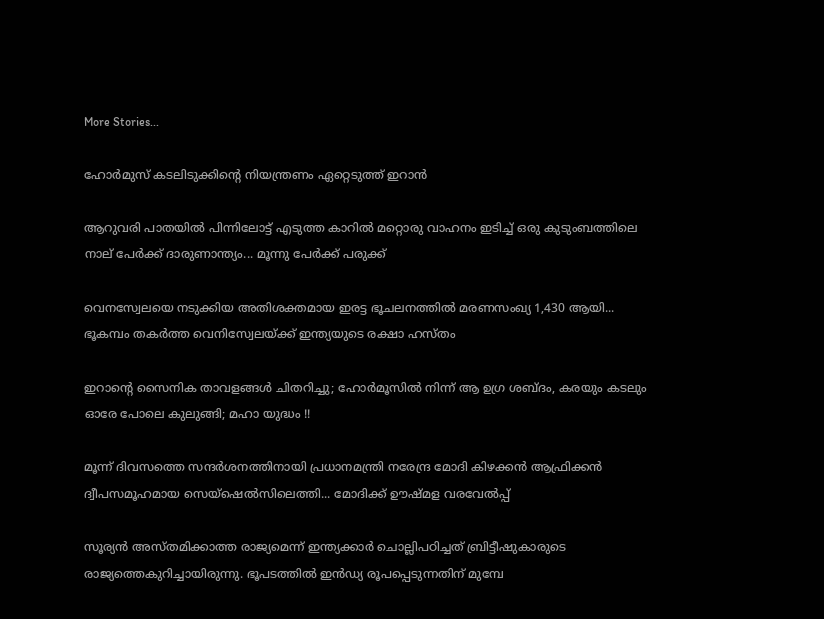More Stories...

ഹോര്‍മുസ് കടലിടുക്കിന്റെ നിയന്ത്രണം ഏറ്റെടുത്ത് ഇറാന്‍

ആറുവരി പാതയില്‍ പിന്നിലോട്ട് എടുത്ത കാറില്‍ മറ്റൊരു വാഹനം ഇടിച്ച് ഒരു കുടുംബത്തിലെ നാല് പേര്‍ക്ക് ദാരുണാന്ത്യം... മൂന്നു പേർക്ക് പരുക്ക്

വെനസ്വേലയെ നടുക്കിയ അതിശക്തമായ ഇരട്ട ഭൂചലനത്തിൽ മരണസംഖ്യ 1,430 ആയി... ഭൂകമ്പം തകർത്ത വെനിസ്വേലയ്ക്ക് ഇന്ത്യയുടെ രക്ഷാ ഹസ്തം

ഇറാന്റെ സൈനിക താവളങ്ങൾ ചിതറിച്ചു; ഹോർമൂസിൽ നിന്ന് ആ ഉഗ്ര ശബ്ദം, കരയും കടലും ഓരേ പോലെ കുലുങ്ങി; മഹാ യുദ്ധം !!

മൂന്ന് ദിവസത്തെ സന്ദർശനത്തിനായി പ്രധാനമന്ത്രി നരേന്ദ്ര മോദി കിഴക്കൻ ആഫ്രിക്കൻ ദ്വീപസമൂഹമായ സെയ്ഷെൽസിലെത്തി... മോദിക്ക് ഊഷ്മള വരവേൽപ്പ്

സൂര്യന്‍ അസ്തമിക്കാത്ത രാജ്യമെന്ന് ഇന്ത്യക്കാര്‍ ചൊല്ലിപഠിച്ചത് ബ്രിട്ടീഷുകാരുടെ രാജ്യത്തെകുറിച്ചായിരുന്നു. ഭൂപടത്തില്‍ ഇന്‍ഡ്യ രൂപപ്പെടുന്നതിന് മുമ്പേ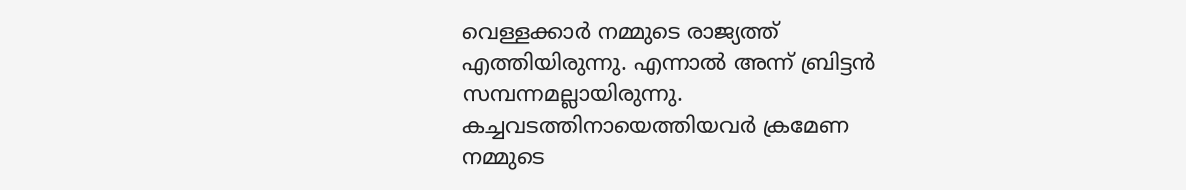വെള്ളക്കാര്‍ നമ്മുടെ രാജ്യത്ത് എത്തിയിരുന്നു. എന്നാല്‍ അന്ന് ബ്രിട്ടന്‍ സമ്പന്നമല്ലായിരുന്നു. കച്ചവടത്തിനായെത്തിയവര്‍ ക്രമേണ നമ്മുടെ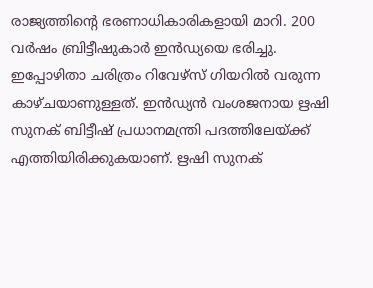രാജ്യത്തിന്റെ ഭരണാധികാരികളായി മാറി. 200 വര്‍ഷം ബ്രിട്ടീഷുകാര്‍ ഇന്‍ഡ്യയെ ഭരിച്ചു. ഇപ്പോഴിതാ ചരിത്രം റിവേഴ്‌സ് ഗിയറില്‍ വരുന്ന കാഴ്ചയാണുള്ളത്. ഇന്‍ഡ്യന്‍ വംശജനായ ഋഷി സുനക് ബിട്ടീഷ് പ്രധാനമന്ത്രി പദത്തിലേയ്ക്ക് എത്തിയിരിക്കുകയാണ്. ഋഷി സുനക്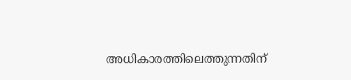അധികാരത്തിലെത്തുന്നതിന്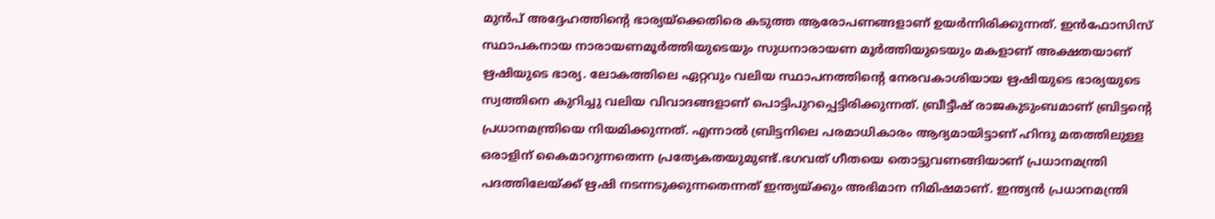മുന്‍പ് അദ്ദേഹത്തിന്റെ ഭാര്യയ്‌ക്കെതിരെ കടുത്ത ആരോപണങ്ങളാണ് ഉയര്‍ന്നിരിക്കുന്നത്. ഇന്‍ഫോസിസ് സ്ഥാപകനായ നാരായണമൂര്‍ത്തിയുടെയും സുധനാരായണ മൂര്‍ത്തിയുടെയും മകളാണ് അക്ഷതയാണ് ഋഷിയുടെ ഭാര്യ. ലോകത്തിലെ ഏറ്റവും വലിയ സ്ഥാപനത്തിന്റെ നേരവകാശിയായ ഋഷിയുടെ ഭാര്യയുടെ സ്വത്തിനെ കുറിച്ചു വലിയ വിവാദങ്ങളാണ് പൊട്ടിപുറപ്പെട്ടിരിക്കുന്നത്. ബ്രീട്ടീഷ് രാജകുടുംബമാണ് ബ്രിട്ടന്റെ പ്രധാനമന്ത്രിയെ നിയമിക്കുന്നത്. എന്നാല്‍ ബ്രിട്ടനിലെ പരമാധികാരം ആദ്യമായിട്ടാണ് ഹിന്ദു മതത്തിലുള്ള ഒരാളിന് കൈമാറുന്നതെന്ന പ്രത്യേകതയുമുണ്ട്.ഭഗവത് ഗീതയെ തൊട്ടുവണങ്ങിയാണ് പ്രധാനമന്ത്രി പദത്തിലേയ്ക്ക് ഋഷി നടന്നടുക്കുന്നതെന്നത് ഇന്ത്യയ്ക്കും അഭിമാന നിമിഷമാണ്. ഇന്ത്യന്‍ പ്രധാനമന്ത്രി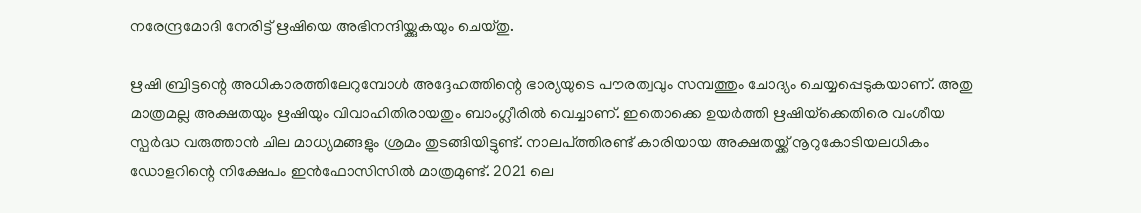നരേന്ദ്രമോദി നേരിട്ട് ഋഷിയെ അഭിനന്ദിയ്ക്കുകയും ചെയ്തു.

ഋഷി ബ്രിട്ടന്റെ അധികാരത്തിലേറുമ്പോള്‍ അദ്ദേഹത്തിന്റെ ഭാര്യയുടെ പൗരത്വവും സമ്പത്തും ചോദ്യം ചെയ്യപ്പെടുകയാണ്. അതു മാത്രമല്ല അക്ഷതയും ഋഷിയും വിവാഹിതിരായതും ബാംഗ്ലീരില്‍ വെച്ചാണ്. ഇതൊക്കെ ഉയര്‍ത്തി ഋഷിയ്‌ക്കെതിരെ വംശീയ സ്പര്‍ദ്ധ വരുത്താന്‍ ചില മാധ്യമങ്ങളും ശ്രമം തുടങ്ങിയിട്ടുണ്ട്. നാലപ്ത്തിരണ്ട് കാരിയായ അക്ഷതയ്ക്ക് നൂറുകോടിയലധികം ഡോളറിന്റെ നിക്ഷേപം ഇന്‍ഫോസിസില്‍ മാത്രമുണ്ട്. 2021 ലെ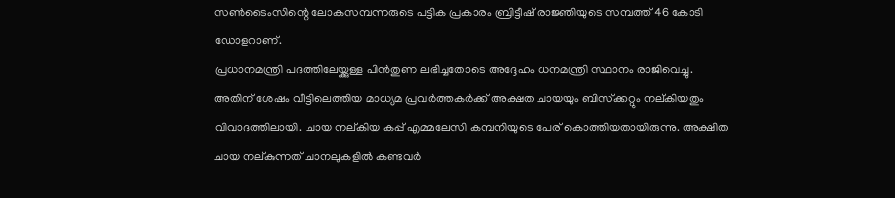സണ്‍ടൈംസിന്റെ ലോകസമ്പന്നരുടെ പട്ടിക പ്രകാരം ബ്രിട്ടീഷ് രാജ്ഞിയുടെ സമ്പത്ത് 46 കോടി ഡോളറാണ്.
പ്രധാനമന്ത്രി പദത്തിലേയ്ക്കുള്ള പിന്‍തുണ ലഭിച്ചതോടെ അദ്ദേഹം ധനമന്ത്രി സ്ഥാനം രാജിവെച്ചു. അതിന് ശേഷം വീട്ടിലെത്തിയ മാധ്യമ പ്രവര്‍ത്തകര്‍ക്ക് അക്ഷത ചായയും ബിസ്‌ക്കറ്റും നല്കിയതും വിവാദത്തിലായി. ചായ നല്കിയ കപ്പ് എമ്മലേസി കമ്പനിയുടെ പേര് കൊത്തിയതായിരുന്നു. അക്ഷിത ചായ നല്കുന്നത് ചാനലുകളില്‍ കണ്ടവര്‍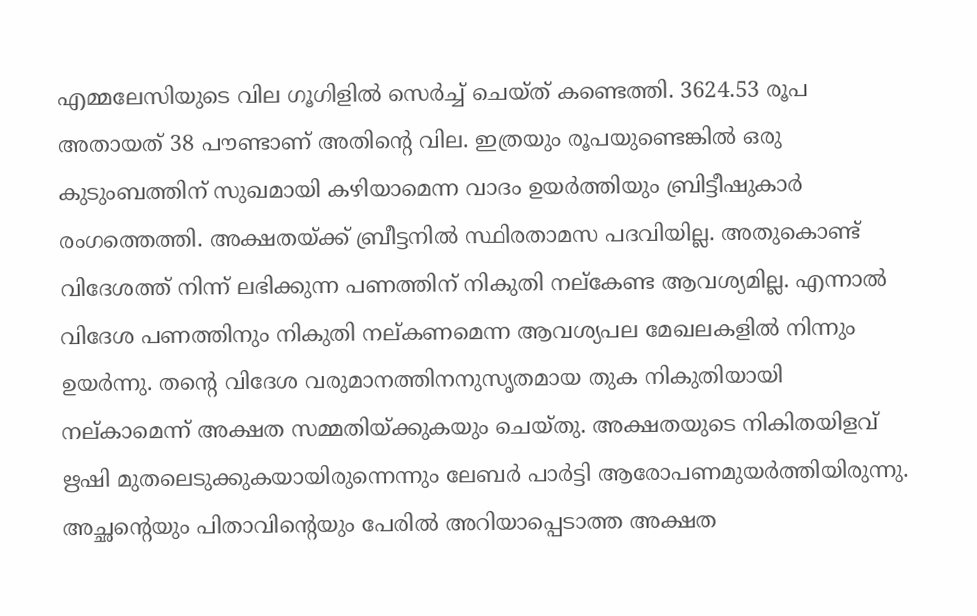എമ്മലേസിയുടെ വില ഗൂഗിളില്‍ സെര്‍ച്ച് ചെയ്ത് കണ്ടെത്തി. 3624.53 രൂപ അതായത് 38 പൗണ്ടാണ് അതിന്റെ വില. ഇത്രയും രൂപയുണ്ടെങ്കില്‍ ഒരു കുടുംബത്തിന് സുഖമായി കഴിയാമെന്ന വാദം ഉയര്‍ത്തിയും ബ്രിട്ടീഷുകാര്‍ രംഗത്തെത്തി. അക്ഷതയ്ക്ക് ബ്രീട്ടനില്‍ സ്ഥിരതാമസ പദവിയില്ല. അതുകൊണ്ട് വിദേശത്ത് നിന്ന് ലഭിക്കുന്ന പണത്തിന് നികുതി നല്‌കേണ്ട ആവശ്യമില്ല. എന്നാല്‍ വിദേശ പണത്തിനും നികുതി നല്കണമെന്ന ആവശ്യപല മേഖലകളില്‍ നിന്നും ഉയര്‍ന്നു. തന്റെ വിദേശ വരുമാനത്തിനനുസൃതമായ തുക നികുതിയായി നല്കാമെന്ന് അക്ഷത സമ്മതിയ്ക്കുകയും ചെയ്തു. അക്ഷതയുടെ നികിതയിളവ് ഋഷി മുതലെടുക്കുകയായിരുന്നെന്നും ലേബര്‍ പാര്‍ട്ടി ആരോപണമുയര്‍ത്തിയിരുന്നു. അച്ഛന്റെയും പിതാവിന്റെയും പേരില്‍ അറിയാപ്പെടാത്ത അക്ഷത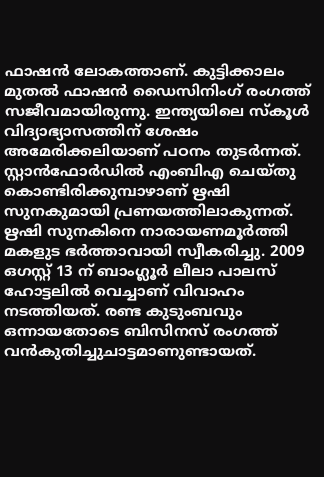ഫാഷന്‍ ലോകത്താണ്. കുട്ടിക്കാലം മുതല്‍ ഫാഷന്‍ ഡൈസിനിംഗ് രംഗത്ത് സജീവമായിരുന്നു. ഇന്ത്യയിലെ സ്‌കൂള്‍ വിദ്യാഭ്യാസത്തിന് ശേഷം അമേരിക്കലിയാണ് പഠനം തുടര്‍ന്നത്. സ്റ്റാന്‍ഫോര്‍ഡില്‍ എംബിഎ ചെയ്തു കൊണ്ടിരിക്കുമ്പാഴാണ് ഋഷി സുനകുമായി പ്രണയത്തിലാകുന്നത്. ഋഷി സുനകിനെ നാരായണമൂര്‍ത്തി മകളുട ഭര്‍ത്താവായി സ്വീകരിച്ചു. 2009 ഒഗസ്റ്റ് 13 ന് ബാംഗ്ലൂര്‍ ലീലാ പാലസ് ഹോട്ടലില്‍ വെച്ചാണ് വിവാഹം നടത്തിയത്. രണ്ട കുടുംബവും ഒന്നായതോടെ ബിസിനസ് രംഗത്ത് വന്‍കുതിച്ചുചാട്ടമാണുണ്ടായത്.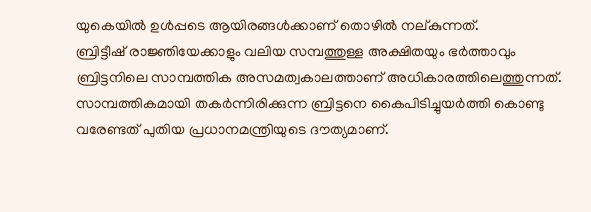യുകെയില്‍ ഉള്‍പ്പടെ ആയിരങ്ങള്‍ക്കാണ് തൊഴില്‍ നല്കുന്നത്.
ബ്രിട്ടീഷ് രാജ്ഞിയേക്കാളും വലിയ സമ്പത്തുള്ള അക്ഷിതയും ഭര്‍ത്താവും ബ്രിട്ടനിലെ സാമ്പത്തിക അസമത്വകാലത്താണ് അധികാരത്തിലെത്തുന്നത്. സാമ്പത്തികമായി തകര്‍ന്നിരിക്കുന്ന ബ്രിട്ടനെ കൈപിടിച്ചുയര്‍ത്തി കൊണ്ടു വരേണ്ടത് പുതിയ പ്രധാനമന്ത്രിയുടെ ദൗത്യമാണ്.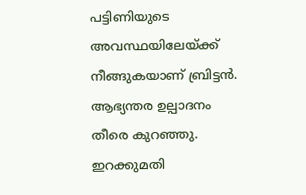പട്ടിണിയുടെ അവസ്ഥയിലേയ്ക്ക് നീങ്ങുകയാണ് ബ്രിട്ടന്‍. ആഭ്യന്തര ഉല്പാദനം തീരെ കുറഞ്ഞു. ഇറക്കുമതി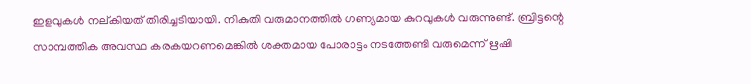ഇളവുകള്‍ നല്കിയത് തിരിച്ചടിയായി. നികുതി വരുമാനത്തില്‍ ഗണ്യമായ കുറവുകള്‍ വരുന്നുണ്ട്. ബ്രിട്ടന്റെ സാമ്പത്തിക അവസ്ഥ കരകയറണമെങ്കില്‍ ശക്തമായ പോരാട്ടം നടത്തേണ്ടി വരുമെന്ന് ഋഷി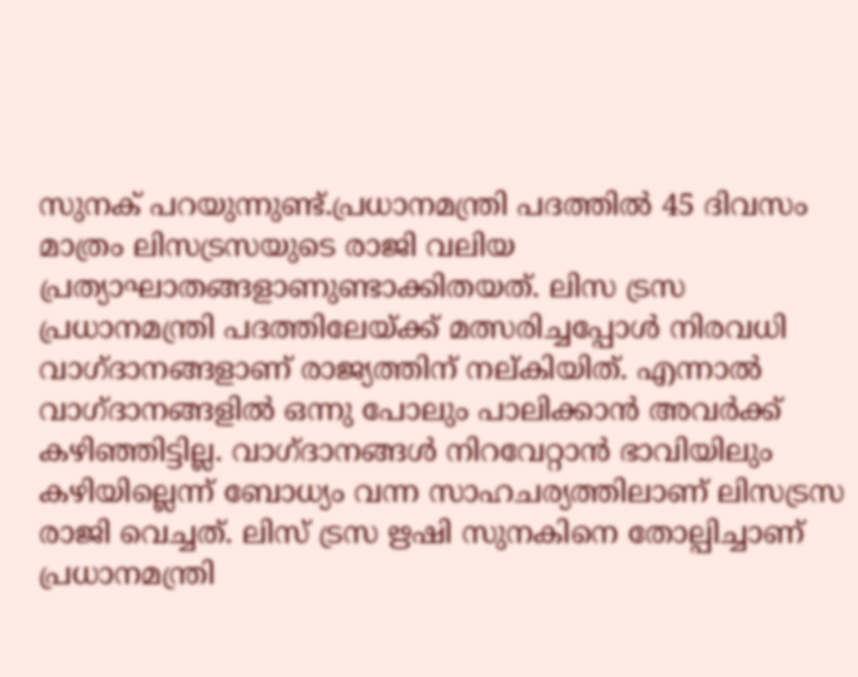സുനക് പറയുന്നുണ്ട്.പ്രധാനമന്ത്രി പദത്തില്‍ 45 ദിവസം മാത്രം ലിസട്രസയുടെ രാജി വലിയ പ്രത്യാഘാതങ്ങളാണുണ്ടാക്കിതയത്. ലിസ ട്രസ പ്രധാനമന്ത്രി പദത്തിലേയ്ക്ക് മത്സരിച്ചപ്പോള്‍ നിരവധി വാഗ്ദാനങ്ങളാണ് രാജ്യത്തിന് നല്കിയിത്. എന്നാല്‍ വാഗ്ദാനങ്ങളില്‍ ഒന്നു പോലും പാലിക്കാന്‍ അവര്‍ക്ക് കഴിഞ്ഞിട്ടില്ല. വാഗ്ദാനങ്ങള്‍ നിറവേറ്റാന്‍ ഭാവിയിലും കഴിയില്ലെന്ന് ബോധ്യം വന്ന സാഹചര്യത്തിലാണ് ലിസട്രസ രാജി വെച്ചത്. ലിസ് ട്രസ ഋഷി സുനകിനെ തോല്പിച്ചാണ് പ്രധാനമന്ത്രി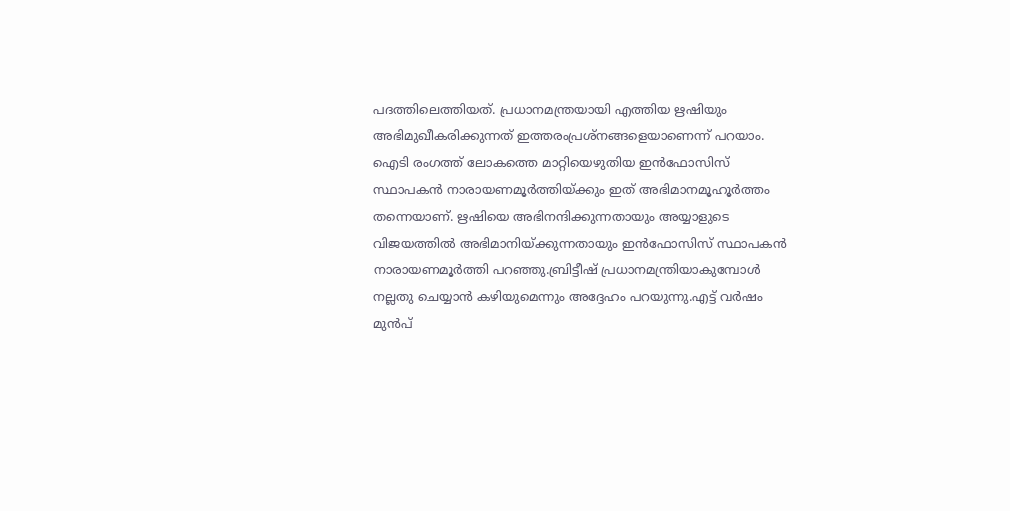പദത്തിലെത്തിയത്. പ്രധാനമന്ത്രയായി എത്തിയ ഋഷിയും അഭിമുഖീകരിക്കുന്നത് ഇത്തരംപ്രശ്‌നങ്ങളെയാണെന്ന് പറയാം.
ഐടി രംഗത്ത് ലോകത്തെ മാറ്റിയെഴുതിയ ഇന്‍ഫോസിസ് സ്ഥാപകന്‍ നാരായണമൂര്‍ത്തിയ്ക്കും ഇത് അഭിമാനമൂഹൂര്‍ത്തം തന്നെയാണ്. ഋഷിയെ അഭിനന്ദിക്കുന്നതായും അയ്യാളുടെ വിജയത്തില്‍ അഭിമാനിയ്ക്കുന്നതായും ഇന്‍ഫോസിസ് സ്ഥാപകന്‍ നാരായണമൂര്‍ത്തി പറഞ്ഞു.ബ്രിട്ടീഷ് പ്രധാനമന്ത്രിയാകുമ്പോള്‍ നല്ലതു ചെയ്യാന്‍ കഴിയുമെന്നും അദ്ദേഹം പറയുന്നു.എട്ട് വര്‍ഷം മുന്‍പ്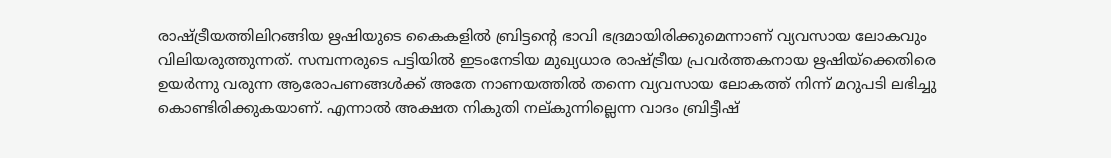രാഷ്ട്രീയത്തിലിറങ്ങിയ ഋഷിയുടെ കൈകളില്‍ ബ്രിട്ടന്റെ ഭാവി ഭദ്രമായിരിക്കുമെന്നാണ് വ്യവസായ ലോകവും വിലിയരുത്തുന്നത്. സമ്പന്നരുടെ പട്ടിയില്‍ ഇടംനേടിയ മുഖ്യധാര രാഷ്ട്രീയ പ്രവര്‍ത്തകനായ ഋഷിയ്‌ക്കെതിരെ ഉയര്‍ന്നു വരുന്ന ആരോപണങ്ങള്‍ക്ക് അതേ നാണയത്തില്‍ തന്നെ വ്യവസായ ലോകത്ത് നിന്ന് മറുപടി ലഭിച്ചു കൊണ്ടിരിക്കുകയാണ്. എന്നാല്‍ അക്ഷത നികുതി നല്കുന്നില്ലെന്ന വാദം ബ്രിട്ടീഷ്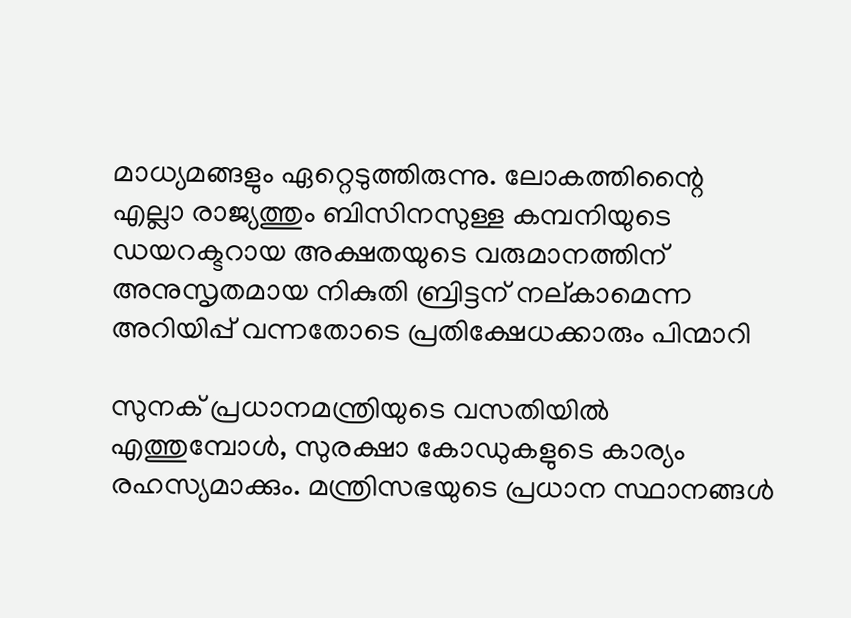മാധ്യമങ്ങളും ഏറ്റെടുത്തിരുന്നു. ലോകത്തിന്റൈ എല്ലാ രാജ്യത്തും ബിസിനസുള്ള കമ്പനിയുടെ ഡയറക്ടറായ അക്ഷതയുടെ വരുമാനത്തിന് അനുസൃതമായ നികുതി ബ്രിട്ടന് നല്കാമെന്ന അറിയിപ്പ് വന്നതോടെ പ്രതിക്ഷേധക്കാരും പിന്മാറി

സുനക് പ്രധാനമന്ത്രിയുടെ വസതിയില്‍ എത്തുമ്പോള്‍, സുരക്ഷാ കോഡുകളുടെ കാര്യം രഹസ്യമാക്കും. മന്ത്രിസഭയുടെ പ്രധാന സ്ഥാനങ്ങള്‍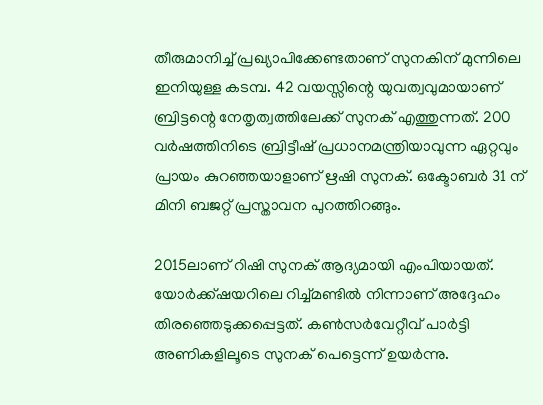തീരുമാനിച്ച് പ്രഖ്യാപിക്കേണ്ടതാണ് സുനകിന് മുന്നിലെ ഇനിയുള്ള കടമ്പ. 42 വയസ്സിന്റെ യുവത്വവുമായാണ് ബ്രിട്ടന്റെ നേതൃത്വത്തിലേക്ക് സുനക് എത്തുന്നത്. 200 വര്‍ഷത്തിനിടെ ബ്രിട്ടീഷ് പ്രധാനമന്ത്രിയാവുന്ന ഏറ്റവും പ്രായം കുറഞ്ഞയാളാണ് ഋഷി സുനക്. ഒക്ടോബര്‍ 31 ന് മിനി ബജറ്റ് പ്രസ്താവന പുറത്തിറങ്ങും.

2015ലാണ് റിഷി സുനക് ആദ്യമായി എംപിയായത്. യോര്‍ക്ക്ഷയറിലെ റിച്ച്മണ്ടില്‍ നിന്നാണ് അദ്ദേഹം തിരഞ്ഞെടുക്കപ്പെട്ടത്. കണ്‍സര്‍വേറ്റീവ് പാര്‍ട്ടി അണികളിലൂടെ സുനക് പെട്ടെന്ന് ഉയര്‍ന്നു.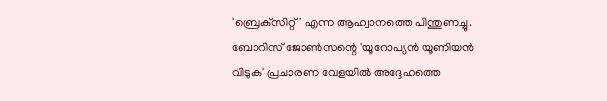'ബ്രെക്‌സിറ്റ്' എന്ന ആഹ്വാനത്തെ പിന്തുണച്ചു. ബോറിസ് ജോണ്‍സന്റെ 'യൂറോപ്യന്‍ യൂണിയന്‍ വിടുക' പ്രചാരണ വേളയില്‍ അദ്ദേഹത്തെ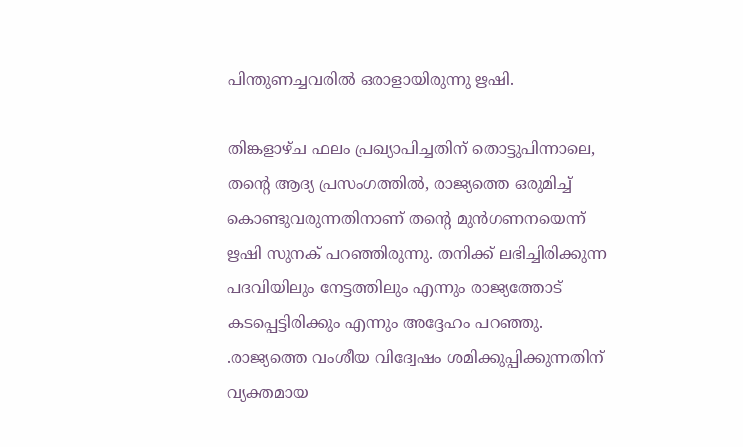പിന്തുണച്ചവരില്‍ ഒരാളായിരുന്നു ഋഷി.

തിങ്കളാഴ്ച ഫലം പ്രഖ്യാപിച്ചതിന് തൊട്ടുപിന്നാലെ, തന്റെ ആദ്യ പ്രസംഗത്തില്‍, രാജ്യത്തെ ഒരുമിച്ച് കൊണ്ടുവരുന്നതിനാണ് തന്റെ മുന്‍ഗണനയെന്ന് ഋഷി സുനക് പറഞ്ഞിരുന്നു. തനിക്ക് ലഭിച്ചിരിക്കുന്ന പദവിയിലും നേട്ടത്തിലും എന്നും രാജ്യത്തോട് കടപ്പെട്ടിരിക്കും എന്നും അദ്ദേഹം പറഞ്ഞു. .രാജ്യത്തെ വംശീയ വിദ്വേഷം ശമിക്കുപ്പിക്കുന്നതിന് വ്യക്തമായ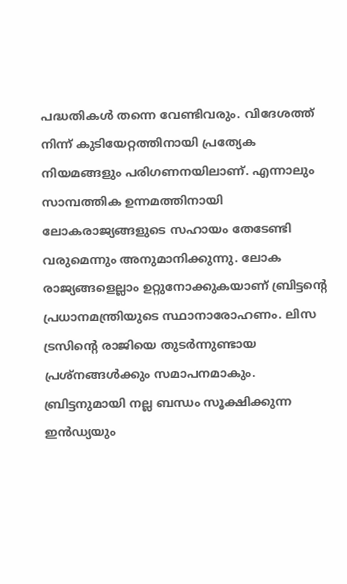പദ്ധതികള്‍ തന്നെ വേണ്ടിവരും. വിദേശത്ത് നിന്ന് കുടിയേറ്റത്തിനായി പ്രത്യേക നിയമങ്ങളും പരിഗണനയിലാണ്. എന്നാലും സാമ്പത്തിക ഉന്നമത്തിനായി ലോകരാജ്യങ്ങളുടെ സഹായം തേടേണ്ടി വരുമെന്നും അനുമാനിക്കുന്നു. ലോക രാജ്യങ്ങളെല്ലാം ഉറ്റുനോക്കുകയാണ് ബ്രിട്ടന്റെ പ്രധാനമന്ത്രിയുടെ സ്ഥാനാരോഹണം. ലിസ ട്രസിന്റെ രാജിയെ തുടര്‍ന്നുണ്ടായ പ്രശ്‌നങ്ങള്‍ക്കും സമാപനമാകും. ബ്രിട്ടനുമായി നല്ല ബന്ധം സൂക്ഷിക്കുന്ന ഇന്‍ഡ്യയും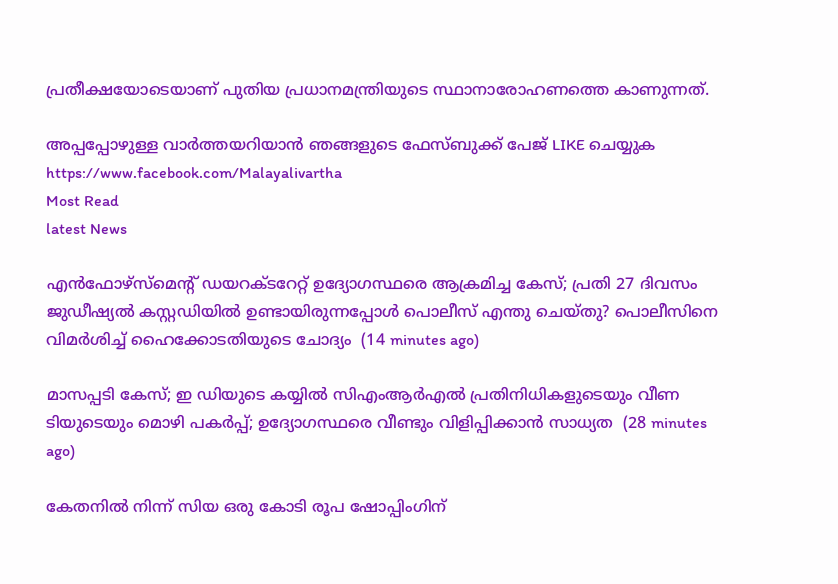പ്രതീക്ഷയോടെയാണ് പുതിയ പ്രധാനമന്ത്രിയുടെ സ്ഥാനാരോഹണത്തെ കാണുന്നത്.

അപ്പപ്പോഴുള്ള വാര്‍ത്തയറിയാന്‍ ഞങ്ങളുടെ ഫേസ്‌ബുക്ക്‌ പേജ് LIKE ചെയ്യുക
https://www.facebook.com/Malayalivartha
Most Read
latest News

എൻഫോഴ്സ്മെന്റ് ഡയറക്ടറേറ്റ് ഉദ്യോഗസ്ഥരെ ആക്രമിച്ച കേസ്; പ്രതി 27 ദിവസം ജുഡീഷ്യൽ കസ്റ്റഡിയിൽ ഉണ്ടായിരുന്നപ്പോൾ പൊലീസ് എന്തു ചെയ്തു? പൊലീസിനെ വിമർശിച്ച് ഹൈക്കോടതിയുടെ ചോദ്യം  (14 minutes ago)

മാസപ്പടി കേസ്; ഇ ഡിയുടെ കയ്യിൽ സിഎംആർഎൽ പ്രതിനിധികളുടെയും വീണ ടിയുടെയും മൊഴി പകർപ്പ്; ഉദ്യോഗസ്ഥരെ വീണ്ടും വിളിപ്പിക്കാൻ സാധ്യത  (28 minutes ago)

കേതനിൽ നിന്ന് സിയ ഒരു കോടി രൂപ ഷോപ്പിംഗിന്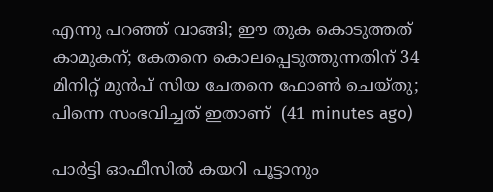എന്നു പറഞ്ഞ് വാങ്ങി; ഈ തുക കൊടുത്തത് കാമുകന്; കേതനെ കൊലപ്പെടുത്തുന്നതിന് 34 മിനിറ്റ് മുൻപ് സിയ ചേതനെ ഫോൺ ചെയ്തു; പിന്നെ സംഭവിച്ചത് ഇതാണ്  (41 minutes ago)

പാർട്ടി ഓഫീസിൽ കയറി പൂട്ടാനും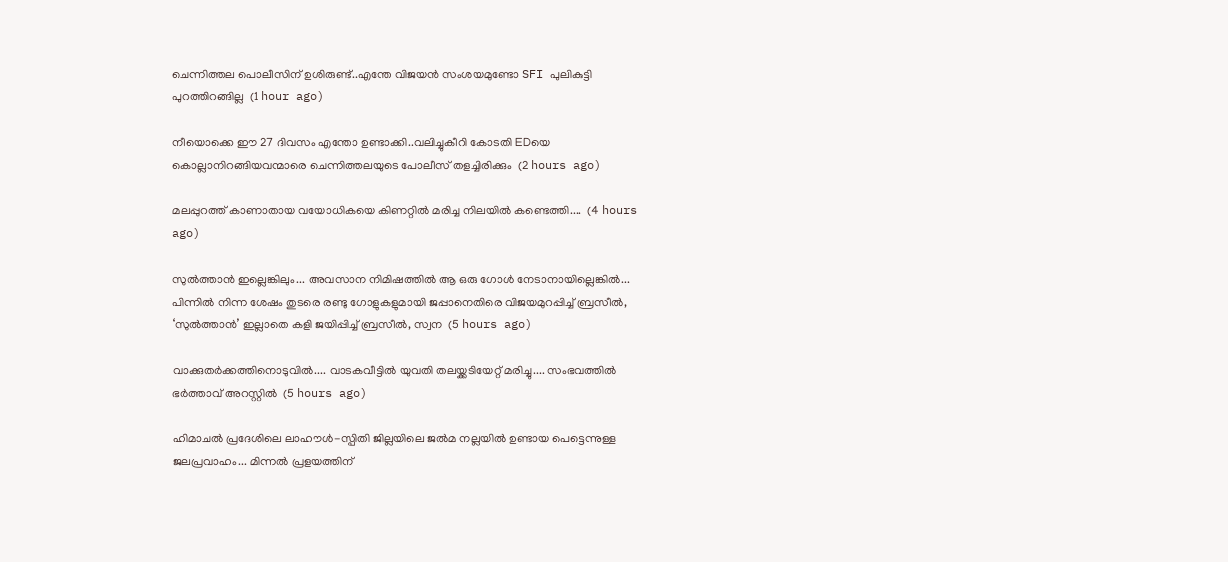ചെന്നിത്തല പൊലീസിന് ഉശിരുണ്ട്..എന്തേ വിജയൻ സംശയമുണ്ടോ SFI പുലികുട്ടി പുറത്തിറങ്ങില്ല  (1 hour ago)

നീയൊക്കെ ഈ 27 ദിവസം എന്തോ ഉണ്ടാക്കി..വലിച്ചുകീറി കോടതി EDയെ കൊല്ലാനിറങ്ങിയവന്മാരെ ചെന്നിത്തലയുടെ പോലീസ് തളച്ചിരിക്കും  (2 hours ago)

മലപ്പുറത്ത് കാണാതായ വയോധികയെ കിണറ്റിൽ മരിച്ച നിലയിൽ കണ്ടെത്തി....  (4 hours ago)

സുൽത്താൻ ഇല്ലെങ്കിലും... അവസാന നിമിഷത്തിൽ ആ ഒരു ഗോൾ നേടാനായില്ലെങ്കിൽ... പിന്നിൽ നിന്ന ശേഷം തുടരെ രണ്ടു ഗോളുകളുമായി ജപ്പാനെതിരെ വിജയമുറപ്പിച്ച് ബ്രസീൽ, ‘സുൽത്താൻ’ ഇല്ലാതെ കളി ജയിപ്പിച്ച് ബ്രസീൽ, സ്വന  (5 hours ago)

വാക്കുതർക്കത്തിനൊടുവിൽ.... വാടകവീട്ടിൽ യുവതി തലയ്ക്കടിയേറ്റ് മരിച്ചു.... സംഭവത്തിൽ ഭർത്താവ് അറസ്റ്റിൽ  (5 hours ago)

ഹിമാചൽ പ്രദേശിലെ ലാഹൗൾ-സ്പിതി ജില്ലയിലെ ജൽമ നല്ലയിൽ ഉണ്ടായ പെട്ടെന്നുള്ള ജലപ്രവാഹം... മിന്നൽ പ്രളയത്തിന്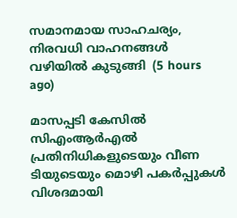സമാനമായ സാഹചര്യം, നിരവധി വാഹനങ്ങൾ വഴിയിൽ കുടുങ്ങി  (5 hours ago)

മാസപ്പടി കേസിൽ സിഎംആർഎൽ പ്രതിനിധികളുടെയും വീണ ടിയുടെയും മൊഴി പകർപ്പുകൾ വിശദമായി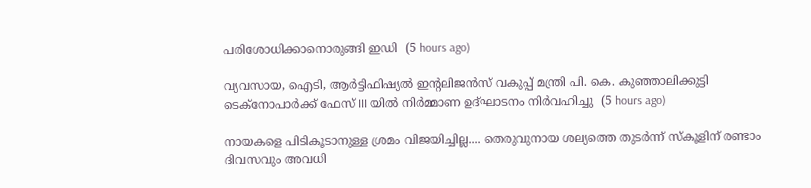പരിശോധിക്കാനൊരുങ്ങി ഇഡി  (5 hours ago)

വ്യവസായ, ഐടി, ആർട്ടിഫിഷ്യൽ ഇന്റലിജൻസ് വകുപ്പ് മന്ത്രി പി. കെ. കുഞ്ഞാലിക്കുട്ടി  ടെക്‌നോപാർക്ക് ഫേസ് III യിൽ നിർമ്മാണ ഉദ്ഘാടനം നിർവഹിച്ചു  (5 hours ago)

നായകളെ പിടികൂടാനുള്ള ശ്രമം വിജയിച്ചില്ല.... തെരുവുനായ ശല്യത്തെ തുടർന്ന് സ്‌കൂളിന് രണ്ടാം ദിവസവും അവധി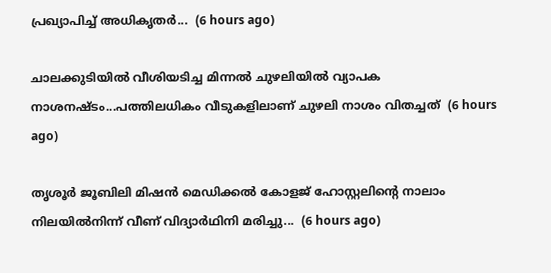പ്രഖ്യാപിച്ച് അധികൃതർ...  (6 hours ago)

ചാലക്കുടിയിൽ വീശിയടിച്ച മിന്നൽ ചുഴലിയിൽ വ്യാപക നാശനഷ്ടം...പത്തിലധികം വീടുകളിലാണ് ചുഴലി നാശം വിതച്ചത്  (6 hours ago)

തൃശൂർ ജൂബിലി മിഷൻ മെഡിക്കൽ കോളജ് ഹോസ്റ്റലിന്റെ നാലാം നിലയിൽനിന്ന് വീണ് വിദ്യാർഥിനി മരിച്ചു...  (6 hours ago)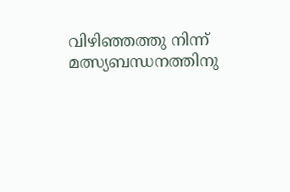വിഴിഞ്ഞത്തു നിന്ന് മത്സ്യബന്ധനത്തിനു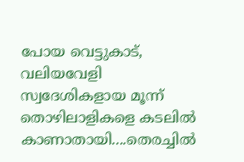പോയ വെട്ടുകാട്, വലിയവേളി സ്വദേശികളായ മൂന്ന് തൊഴിലാളികളെ കടലിൽ കാണാതായി....തെരച്ചിൽ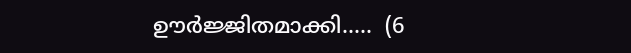ഊർജ്ജിതമാക്കി.....  (6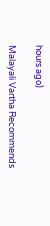hours ago)

Malayali Vartha Recommends